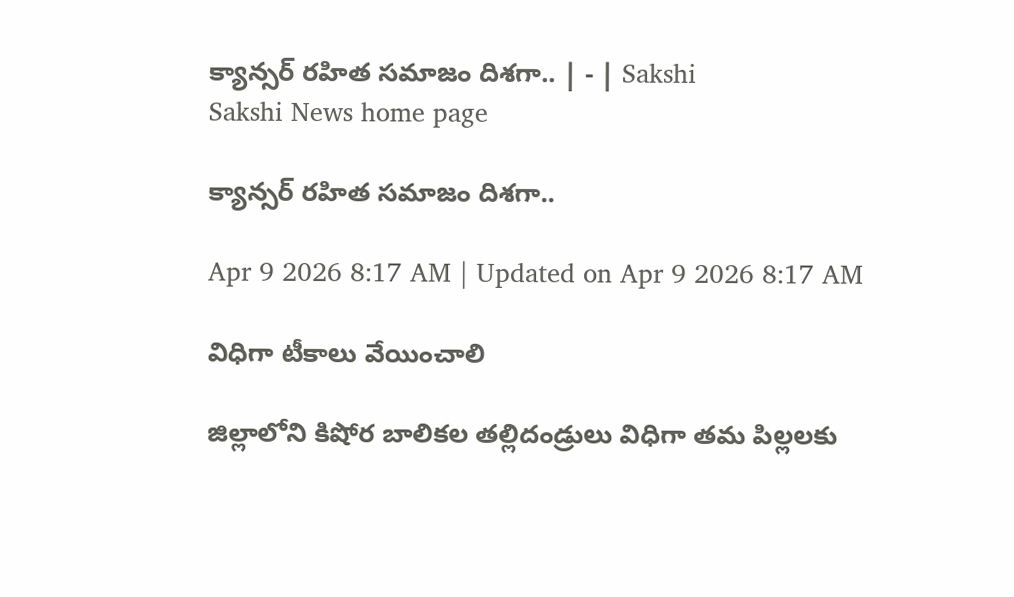క్యాన్సర్‌ రహిత సమాజం దిశగా.. | - | Sakshi
Sakshi News home page

క్యాన్సర్‌ రహిత సమాజం దిశగా..

Apr 9 2026 8:17 AM | Updated on Apr 9 2026 8:17 AM

విధిగా టీకాలు వేయించాలి

జిల్లాలోని కిషోర బాలికల తల్లిదండ్రులు విధిగా తమ పిల్లలకు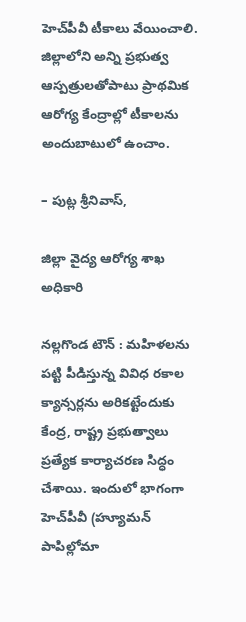హెచ్‌పీవీ టీకాలు వేయించాలి. జిల్లాలోని అన్ని ప్రభుత్వ ఆస్పత్రులతోపాటు ప్రాథమిక ఆరోగ్య కేంద్రాల్లో టీకాలను అందుబాటులో ఉంచాం.

– పుట్ల శ్రీనివాస్‌,

జిల్లా వైద్య ఆరోగ్య శాఖ అధికారి

నల్లగొండ టౌన్‌ : మహిళలను పట్టి పీడిస్తున్న వివిధ రకాల క్యాన్సర్లను అరికట్టేందుకు కేంద్ర, రాష్ట్ర ప్రభుత్వాలు ప్రత్యేక కార్యాచరణ సిద్ధం చేశాయి. ఇందులో భాగంగా హెచ్‌పీవీ (హ్యూమన్‌ పాపిల్లోమా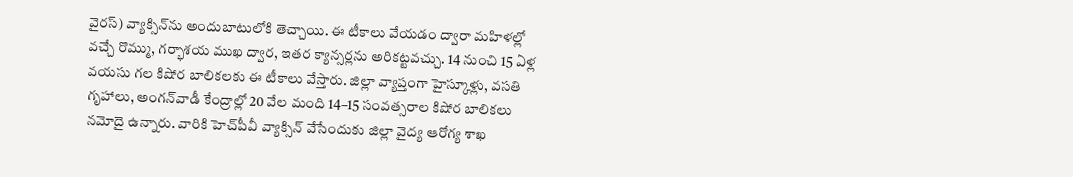వైరస్‌) వ్యాక్సిన్‌ను అందుబాటులోకి తెచ్చాయి. ఈ టీకాలు వేయడం ద్వారా మహిళల్లో వచ్చే రొమ్ము, గర్భాశయ ముఖ ద్వార, ఇతర క్యాన్సర్లను అరికట్టవచ్చు. 14 నుంచి 15 ఏళ్ల వయసు గల కిషోర బాలికలకు ఈ టీకాలు వేస్తారు. జిల్లా వ్యాప్తంగా హైస్కూళ్లు, వసతి గృహాలు, అంగన్‌వాడీ కేంద్రాల్లో 20 వేల మంది 14–15 సంవత్సరాల కిషోర బాలికలు నమోదై ఉన్నారు. వారికి హెచ్‌పీవీ వ్యాక్సిన్‌ వేసేందుకు జిల్లా వైద్య ఆరోగ్య శాఖ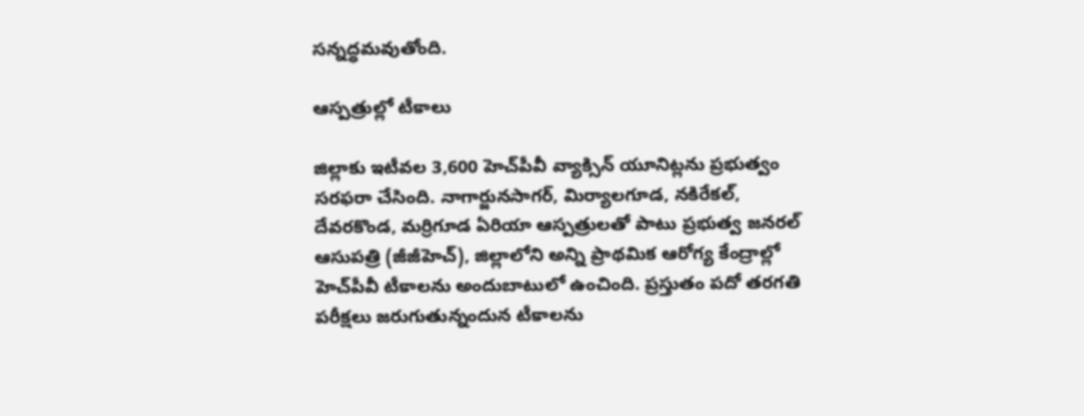సన్నద్ధమవుతోంది.

ఆస్పత్రుల్లో టీకాలు

జిల్లాకు ఇటీవల 3,600 హెచ్‌పీవీ వ్యాక్సిన్‌ యూనిట్లను ప్రభుత్వం సరఫరా చేసింది. నాగార్జునసాగర్‌, మిర్యాలగూడ, నకిరేకల్‌, దేవరకొండ, మర్రిగూడ ఏరియా ఆస్పత్రులతో పాటు ప్రభుత్వ జనరల్‌ ఆసుపత్రి (జీజీహెచ్‌), జిల్లాలోని అన్ని ప్రాథమిక ఆరోగ్య కేంద్రాల్లో హెచ్‌పీవీ టీకాలను అందుబాటులో ఉంచింది. ప్రస్తుతం పదో తరగతి పరీక్షలు జరుగుతున్నందున టీకాలను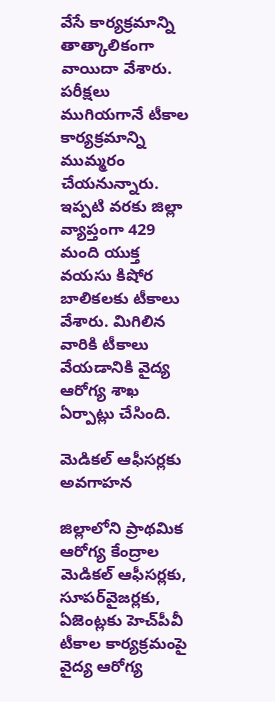వేసే కార్యక్రమాన్ని తాత్కాలికంగా వాయిదా వేశారు. పరీక్షలు ముగియగానే టీకాల కార్యక్రమాన్ని ముమ్మరం చేయనున్నారు. ఇప్పటి వరకు జిల్లా వ్యాప్తంగా 429 మంది యుక్త వయసు కిషోర బాలికలకు టీకాలు వేశారు. మిగిలిన వారికి టీకాలు వేయడానికి వైద్య ఆరోగ్య శాఖ ఏర్పాట్లు చేసింది.

మెడికల్‌ ఆఫీసర్లకు అవగాహన

జిల్లాలోని ప్రాథమిక ఆరోగ్య కేంద్రాల మెడికల్‌ ఆఫీసర్లకు, సూపర్‌వైజర్లకు, ఏజెంట్లకు హెచ్‌పీవీ టీకాల కార్యక్రమంపై వైద్య ఆరోగ్య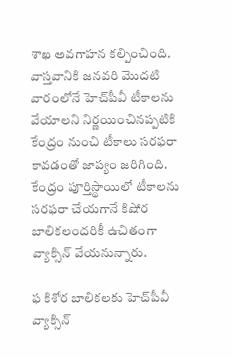శాఖ అవగాహన కల్పించింది. వాస్తవానికి జనవరి మొదటి వారంలోనే హెచ్‌పీవీ టీకాలను వేయాలని నిర్ణయించినప్పటికి కేంద్రం నుంచి టీకాలు సరఫరా కావడంతో జాప్యం జరిగింది. కేంద్రం పూర్తిస్థాయిలో టీకాలను సరఫరా చేయగానే కిషోర బాలికలందరికీ ఉచితంగా వ్యాక్సిన్‌ వేయనున్నారు.

ఫ కిశోర బాలికలకు హెచ్‌పీవీ వ్యాక్సిన్‌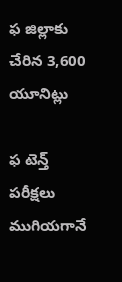ఫ జిల్లాకు చేరిన 3,600 యూనిట్లు

ఫ టెన్త్‌ పరీక్షలు ముగియగానే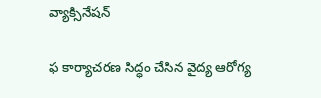వ్యాక్సినేషన్‌

ఫ కార్యాచరణ సిద్ధం చేసిన వైద్య ఆరోగ్య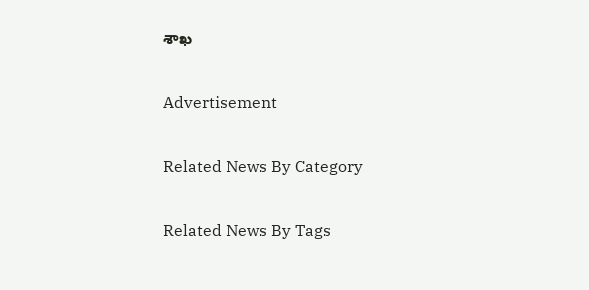శాఖ

Advertisement

Related News By Category

Related News By Tags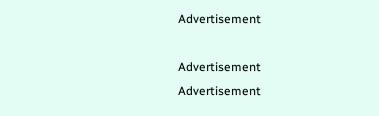Advertisement

Advertisement
Advertisement